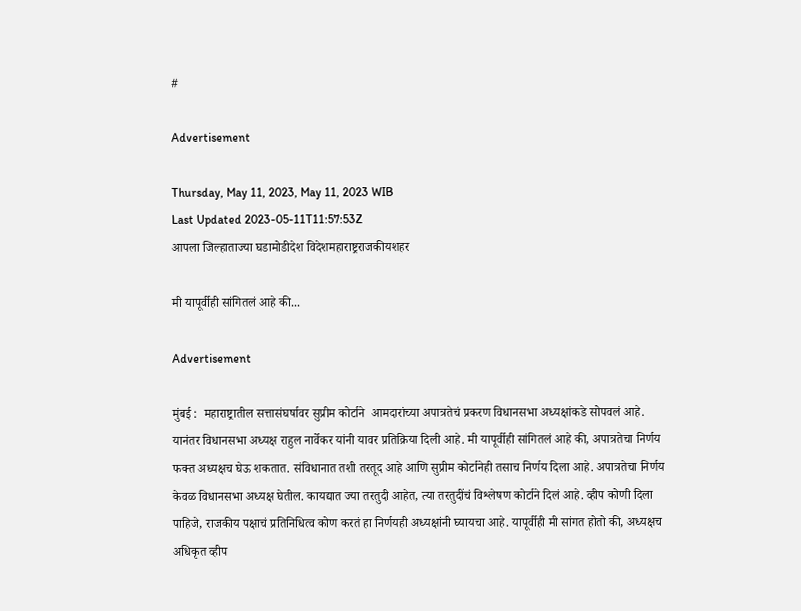#

Advertisement

Thursday, May 11, 2023, May 11, 2023 WIB
Last Updated 2023-05-11T11:57:53Z
आपला जिल्हाताज्या घडामोडीदेश विदेशमहाराष्ट्रराजकीयशहर

मी यापूर्वीही सांगितलं आहे की...

Advertisement

मुंबई :  महाराष्ट्रातील सत्तासंघर्षावर सुप्रीम कोर्टाने  आमदारांच्या अपात्रतेचं प्रकरण विधानसभा अध्यक्षांकडे सोपवलं आहे. यानंतर विधानसभा अध्यक्ष राहुल नार्वेकर यांनी यावर प्रतिक्रिया दिली आहे. मी यापूर्वीही सांगितलं आहे की, अपात्रतेचा निर्णय फक्त अध्यक्षच घेऊ शकतात. संविधानात तशी तरतूद आहे आणि सुप्रीम कोर्टानेही तसाच निर्णय दिला आहे. अपात्रतेचा निर्णय केवळ विधानसभा अध्यक्ष घेतील. कायद्यात ज्या तरतुदी आहेत, त्या तरतुदींचं विश्लेषण कोर्टाने दिलं आहे. व्हीप कोणी दिला पाहिजे, राजकीय पक्षाचं प्रतिनिधित्व कोण करतं हा निर्णयही अध्यक्षांनी घ्यायचा आहे. यापूर्वीही मी सांगत होतो की, अध्यक्षच अधिकृत व्हीप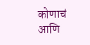कोणाचं आणि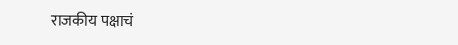राजकीय पक्षाचं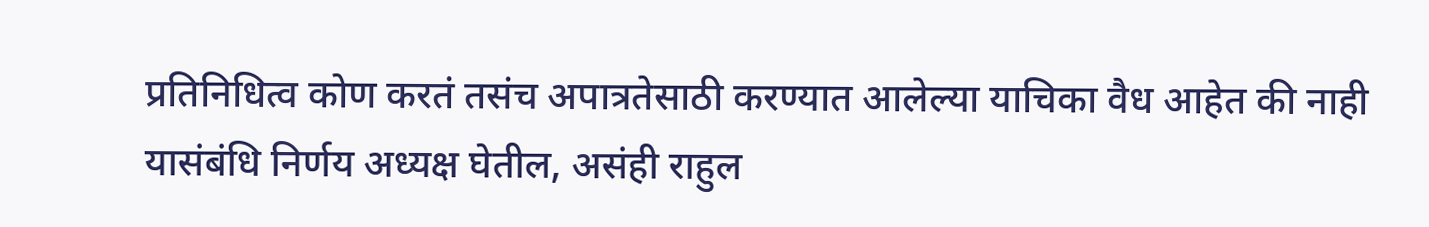प्रतिनिधित्व कोण करतं तसंच अपात्रतेसाठी करण्यात आलेल्या याचिका वैध आहेत की नाही यासंबंधि निर्णय अध्यक्ष घेतील, असंही राहुल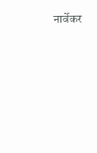नार्वेकर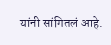यांनी सांगितलं आहे.